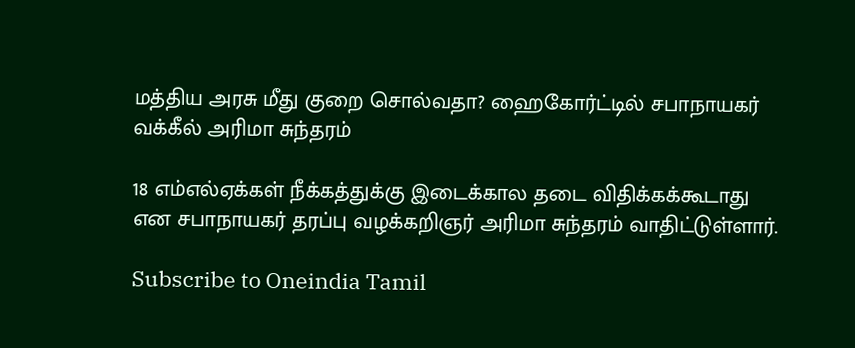மத்திய அரசு மீது குறை சொல்வதா? ஹைகோர்ட்டில் சபாநாயகர் வக்கீல் அரிமா சுந்தரம்

18 எம்எல்ஏக்கள் நீக்கத்துக்கு இடைக்கால தடை விதிக்கக்கூடாது என சபாநாயகர் தரப்பு வழக்கறிஞர் அரிமா சுந்தரம் வாதிட்டுள்ளார்.

Subscribe to Oneindia Tamil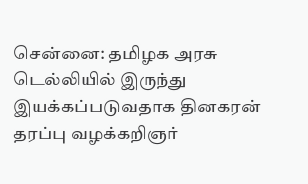சென்னை: தமிழக அரசு டெல்லியில் இருந்து இயக்கப்படுவதாக தினகரன் தரப்பு வழக்கறிஞர்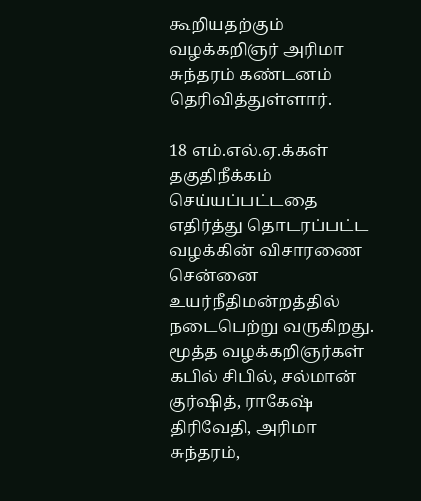கூறியதற்கும் வழக்கறிஞர் அரிமா சுந்தரம் கண்டனம் தெரிவித்துள்ளார்.

18 எம்.எல்.ஏ.க்கள் தகுதிநீக்கம் செய்யப்பட்டதை எதிர்த்து தொடரப்பட்ட வழக்கின் விசாரணை சென்னை உயர்நீதிமன்றத்தில் நடைபெற்று வருகிறது. மூத்த வழக்கறிஞர்கள் கபில் சிபில், சல்மான் குர்ஷித், ராகேஷ் திரிவேதி, அரிமா சுந்தரம்,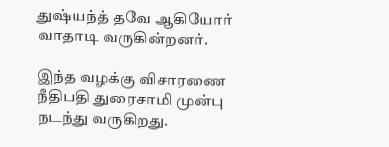துஷ்யந்த் தவே ஆகியோர் வாதாடி வருகின்றனர்.

இந்த வழக்கு விசாரணை நீதிபதி துரைசாமி முன்பு நடந்து வருகிறது.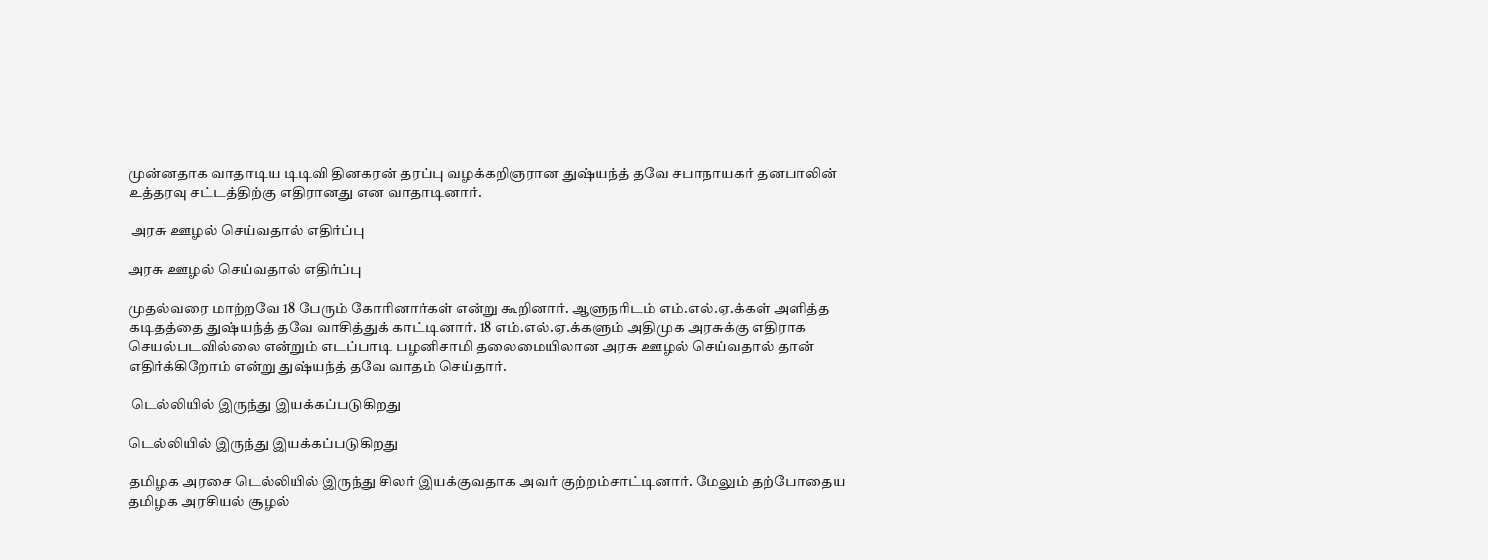முன்னதாக வாதாடிய டிடிவி தினகரன் தரப்பு வழக்கறிஞரான துஷ்யந்த் தவே சபாநாயகர் தனபாலின் உத்தரவு சட்டத்திற்கு எதிரானது என வாதாடினார்.

 அரசு ஊழல் செய்வதால் எதிர்ப்பு

அரசு ஊழல் செய்வதால் எதிர்ப்பு

முதல்வரை மாற்றவே 18 பேரும் கோரினார்கள் என்று கூறினார். ஆளுநரிடம் எம்.எல்.ஏ.க்கள் அளித்த கடிதத்தை துஷ்யந்த் தவே வாசித்துக் காட்டினார். 18 எம்.எல்.ஏ.க்களும் அதிமுக அரசுக்கு எதிராக செயல்படவில்லை என்றும் எடப்பாடி பழனிசாமி தலைமையிலான அரசு ஊழல் செய்வதால் தான் எதிர்க்கிறோம் என்று துஷ்யந்த் தவே வாதம் செய்தார்.

 டெல்லியில் இருந்து இயக்கப்படுகிறது

டெல்லியில் இருந்து இயக்கப்படுகிறது

தமிழக அரசை டெல்லியில் இருந்து சிலர் இயக்குவதாக அவர் குற்றம்சாட்டினார். மேலும் தற்போதைய தமிழக அரசியல் சூழல்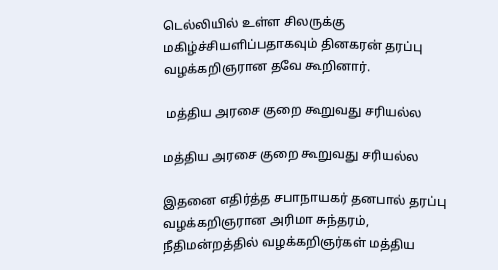டெல்லியில் உள்ள சிலருக்கு மகிழ்ச்சியளிப்பதாகவும் தினகரன் தரப்பு வழக்கறிஞரான தவே கூறினார்.

 மத்திய அரசை குறை கூறுவது சரியல்ல

மத்திய அரசை குறை கூறுவது சரியல்ல

இதனை எதிர்த்த சபாநாயகர் தனபால் தரப்பு வழக்கறிஞரான அரிமா சுந்தரம், நீதிமன்றத்தில் வழக்கறிஞர்கள் மத்திய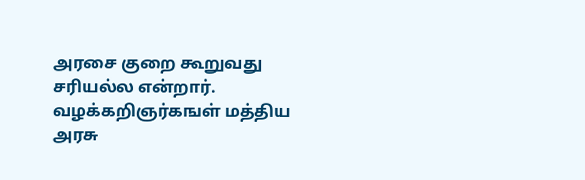அரசை குறை கூறுவது சரியல்ல என்றார். வழக்கறிஞர்கஙள் மத்திய அரசு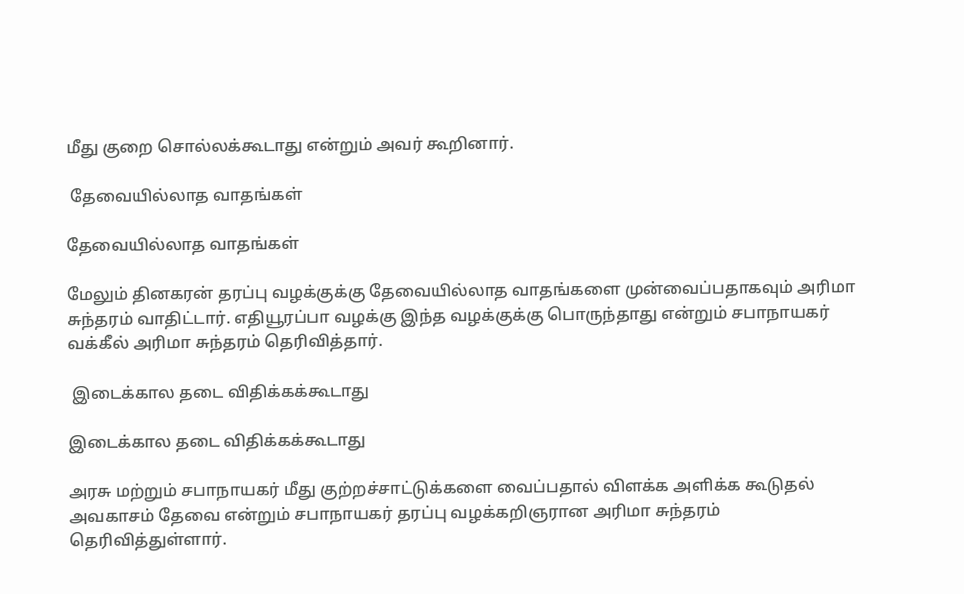மீது குறை சொல்லக்கூடாது என்றும் அவர் கூறினார்.

 தேவையில்லாத வாதங்கள்

தேவையில்லாத வாதங்கள்

மேலும் தினகரன் தரப்பு வழக்குக்கு தேவையில்லாத வாதங்களை முன்வைப்பதாகவும் அரிமா சுந்தரம் வாதிட்டார். எதியூரப்பா வழக்கு இந்த வழக்குக்கு பொருந்தாது என்றும் சபாநாயகர் வக்கீல் அரிமா சுந்தரம் தெரிவித்தார்.

 இடைக்கால தடை விதிக்கக்கூடாது

இடைக்கால தடை விதிக்கக்கூடாது

அரசு மற்றும் சபாநாயகர் மீது குற்றச்சாட்டுக்களை வைப்பதால் விளக்க அளிக்க கூடுதல் அவகாசம் தேவை என்றும் சபாநாயகர் தரப்பு வழக்கறிஞரான அரிமா சுந்தரம் தெரிவித்துள்ளார்.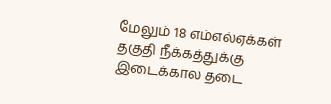மேலும் 18 எம்எல்ஏக்கள் தகுதி நீக்கத்துக்கு இடைக்கால தடை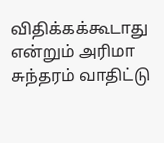விதிக்கக்கூடாது என்றும் அரிமா சுந்தரம் வாதிட்டு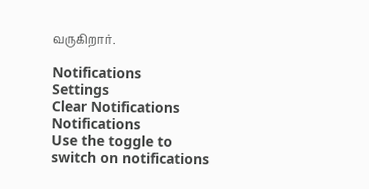வருகிறார்.

Notifications
Settings
Clear Notifications
Notifications
Use the toggle to switch on notifications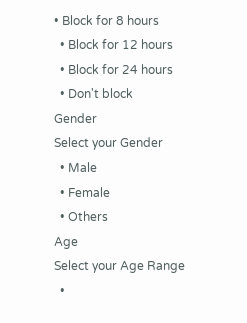• Block for 8 hours
  • Block for 12 hours
  • Block for 24 hours
  • Don't block
Gender
Select your Gender
  • Male
  • Female
  • Others
Age
Select your Age Range
  •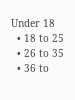Under 18
  • 18 to 25
  • 26 to 35
  • 36 to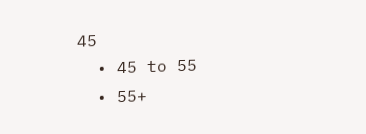45
  • 45 to 55
  • 55+